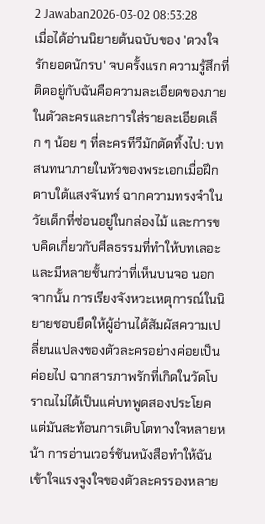2 Jawaban2026-03-02 08:53:28
เมื่อได้อ่านนิยายต้นฉบับของ 'ดวงใจรักยอดนักรบ' จบครั้งแรก ความรู้สึกที่ติดอยู่กับฉันคือความละเอียดของภายในตัวละครและการใส่รายละเอียดเล็ก ๆ น้อย ๆ ที่ละครทีวีมักตัดทิ้งไป: บทสนทนาภายในหัวของพระเอกเมื่อฝึกดาบใต้แสงจันทร์ ฉากความทรงจำในวัยเด็กที่ซ่อนอยู่ในกล่องไม้ และการขบคิดเกี่ยวกับศีลธรรมที่ทำให้บทเลอะและมีหลายชั้นกว่าที่เห็นบนจอ นอกจากนั้น การเรียงจังหวะเหตุการณ์ในนิยายชอบยืดให้ผู้อ่านได้สัมผัสความเปลี่ยนแปลงของตัวละครอย่างค่อยเป็นค่อยไป ฉากสารภาพรักที่เกิดในวัดโบราณไม่ได้เป็นแค่บทพูดสองประโยค แต่มันสะท้อนการเติบโตทางใจหลายหน้า การอ่านเวอร์ชันหนังสือทำให้ฉันเข้าใจแรงจูงใจของตัวละครรองหลาย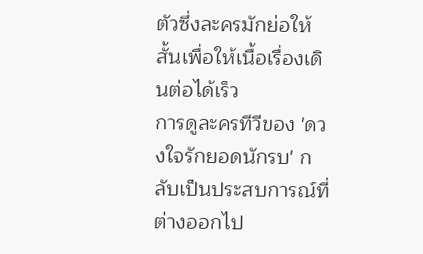ตัวซึ่งละครมักย่อให้สั้นเพื่อให้เนื้อเรื่องเดินต่อได้เร็ว
การดูละครทีวีของ 'ดวงใจรักยอดนักรบ' กลับเป็นประสบการณ์ที่ต่างออกไป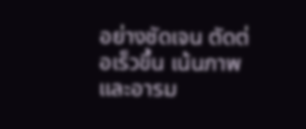อย่างชัดเจน ตัดต่อเร็วขึ้น เน้นภาพและอารม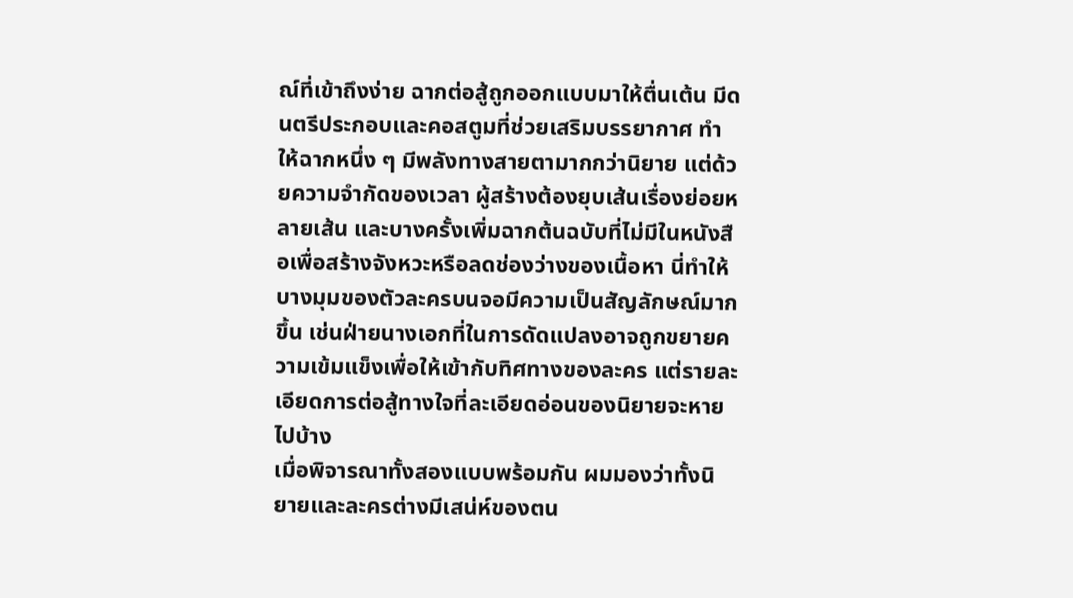ณ์ที่เข้าถึงง่าย ฉากต่อสู้ถูกออกแบบมาให้ตื่นเต้น มีดนตรีประกอบและคอสตูมที่ช่วยเสริมบรรยากาศ ทำให้ฉากหนึ่ง ๆ มีพลังทางสายตามากกว่านิยาย แต่ด้วยความจำกัดของเวลา ผู้สร้างต้องยุบเส้นเรื่องย่อยหลายเส้น และบางครั้งเพิ่มฉากต้นฉบับที่ไม่มีในหนังสือเพื่อสร้างจังหวะหรือลดช่องว่างของเนื้อหา นี่ทำให้บางมุมของตัวละครบนจอมีความเป็นสัญลักษณ์มากขึ้น เช่นฝ่ายนางเอกที่ในการดัดแปลงอาจถูกขยายความเข้มแข็งเพื่อให้เข้ากับทิศทางของละคร แต่รายละเอียดการต่อสู้ทางใจที่ละเอียดอ่อนของนิยายจะหายไปบ้าง
เมื่อพิจารณาทั้งสองแบบพร้อมกัน ผมมองว่าทั้งนิยายและละครต่างมีเสน่ห์ของตน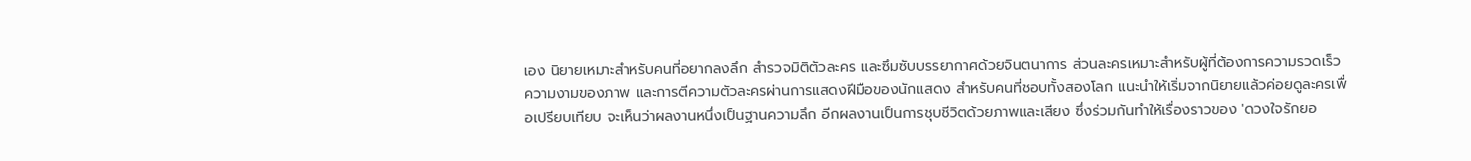เอง นิยายเหมาะสำหรับคนที่อยากลงลึก สำรวจมิติตัวละคร และซึมซับบรรยากาศด้วยจินตนาการ ส่วนละครเหมาะสำหรับผู้ที่ต้องการความรวดเร็ว ความงามของภาพ และการตีความตัวละครผ่านการแสดงฝีมือของนักแสดง สำหรับคนที่ชอบทั้งสองโลก แนะนำให้เริ่มจากนิยายแล้วค่อยดูละครเพื่อเปรียบเทียบ จะเห็นว่าผลงานหนึ่งเป็นฐานความลึก อีกผลงานเป็นการชุบชีวิตด้วยภาพและเสียง ซึ่งร่วมกันทำให้เรื่องราวของ 'ดวงใจรักยอ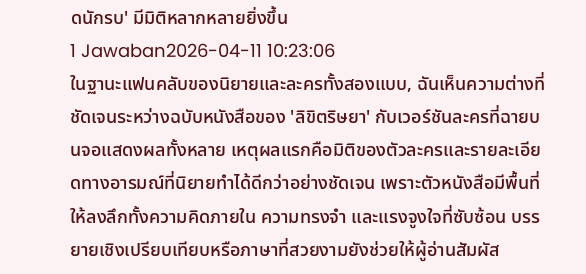ดนักรบ' มีมิติหลากหลายยิ่งขึ้น
1 Jawaban2026-04-11 10:23:06
ในฐานะแฟนคลับของนิยายและละครทั้งสองแบบ, ฉันเห็นความต่างที่ชัดเจนระหว่างฉบับหนังสือของ 'ลิขิตริษยา' กับเวอร์ชันละครที่ฉายบนจอแสดงผลทั้งหลาย เหตุผลแรกคือมิติของตัวละครและรายละเอียดทางอารมณ์ที่นิยายทำได้ดีกว่าอย่างชัดเจน เพราะตัวหนังสือมีพื้นที่ให้ลงลึกทั้งความคิดภายใน ความทรงจำ และแรงจูงใจที่ซับซ้อน บรรยายเชิงเปรียบเทียบหรือภาษาที่สวยงามยังช่วยให้ผู้อ่านสัมผัส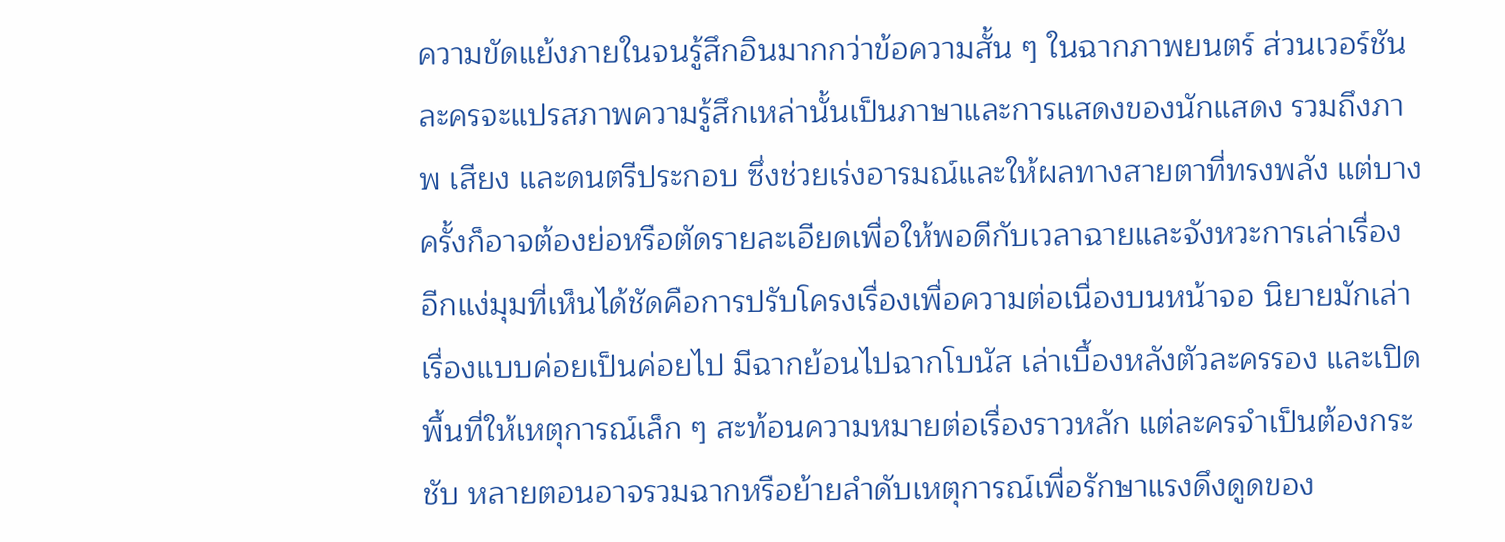ความขัดแย้งภายในจนรู้สึกอินมากกว่าข้อความสั้น ๆ ในฉากภาพยนตร์ ส่วนเวอร์ชันละครจะแปรสภาพความรู้สึกเหล่านั้นเป็นภาษาและการแสดงของนักแสดง รวมถึงภาพ เสียง และดนตรีประกอบ ซึ่งช่วยเร่งอารมณ์และให้ผลทางสายตาที่ทรงพลัง แต่บางครั้งก็อาจต้องย่อหรือตัดรายละเอียดเพื่อให้พอดีกับเวลาฉายและจังหวะการเล่าเรื่อง
อีกแง่มุมที่เห็นได้ชัดคือการปรับโครงเรื่องเพื่อความต่อเนื่องบนหน้าจอ นิยายมักเล่าเรื่องแบบค่อยเป็นค่อยไป มีฉากย้อนไปฉากโบนัส เล่าเบื้องหลังตัวละครรอง และเปิดพื้นที่ให้เหตุการณ์เล็ก ๆ สะท้อนความหมายต่อเรื่องราวหลัก แต่ละครจำเป็นต้องกระชับ หลายตอนอาจรวมฉากหรือย้ายลำดับเหตุการณ์เพื่อรักษาแรงดึงดูดของ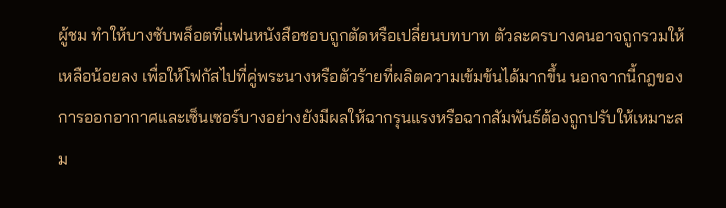ผู้ชม ทำให้บางซับพล็อตที่แฟนหนังสือชอบถูกตัดหรือเปลี่ยนบทบาท ตัวละครบางคนอาจถูกรวมให้เหลือน้อยลง เพื่อให้โฟกัสไปที่คู่พระนางหรือตัวร้ายที่ผลิตความเข้มข้นได้มากขึ้น นอกจากนี้กฎของการออกอากาศและเซ็นเซอร์บางอย่างยังมีผลให้ฉากรุนแรงหรือฉากสัมพันธ์ต้องถูกปรับให้เหมาะสม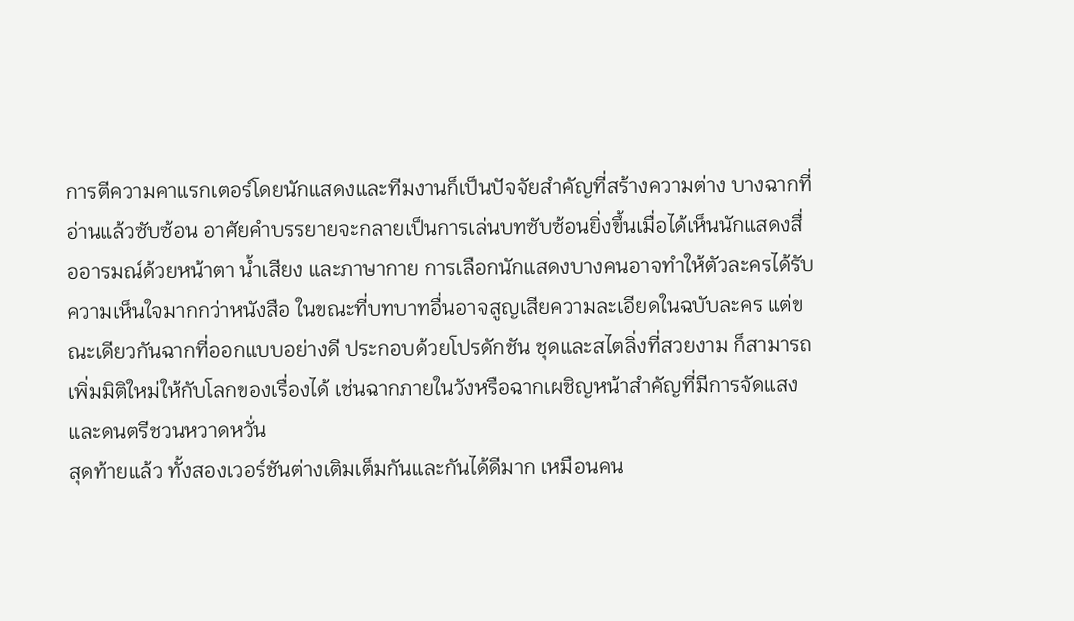การตีความคาแรกเตอร์โดยนักแสดงและทีมงานก็เป็นปัจจัยสำคัญที่สร้างความต่าง บางฉากที่อ่านแล้วซับซ้อน อาศัยคำบรรยายจะกลายเป็นการเล่นบทซับซ้อนยิ่งขึ้นเมื่อได้เห็นนักแสดงสื่ออารมณ์ด้วยหน้าตา น้ำเสียง และภาษากาย การเลือกนักแสดงบางคนอาจทำให้ตัวละครได้รับความเห็นใจมากกว่าหนังสือ ในขณะที่บทบาทอื่นอาจสูญเสียความละเอียดในฉบับละคร แต่ขณะเดียวกันฉากที่ออกแบบอย่างดี ประกอบด้วยโปรดักชัน ชุดและสไตลิ่งที่สวยงาม ก็สามารถเพิ่มมิติใหม่ให้กับโลกของเรื่องได้ เช่นฉากภายในวังหรือฉากเผชิญหน้าสำคัญที่มีการจัดแสงและดนตรีชวนหวาดหวั่น
สุดท้ายแล้ว ทั้งสองเวอร์ชันต่างเติมเต็มกันและกันได้ดีมาก เหมือนคน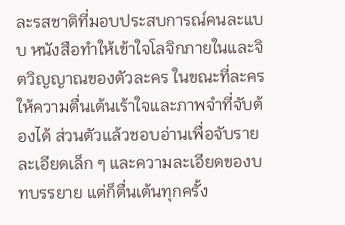ละรสชาติที่มอบประสบการณ์คนละแบบ หนังสือทำให้เข้าใจโลจิกภายในและจิตวิญญาณของตัวละคร ในขณะที่ละครให้ความตื่นเต้นเร้าใจและภาพจำที่จับต้องได้ ส่วนตัวแล้วชอบอ่านเพื่อจับรายละเอียดเล็ก ๆ และความละเอียดของบทบรรยาย แต่ก็ตื่นเต้นทุกครั้ง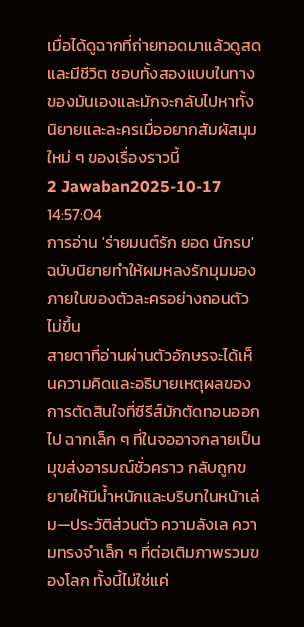เมื่อได้ดูฉากที่ถ่ายทอดมาแล้วดูสดและมีชีวิต ชอบทั้งสองแบบในทางของมันเองและมักจะกลับไปหาทั้งนิยายและละครเมื่ออยากสัมผัสมุมใหม่ ๆ ของเรื่องราวนี้
2 Jawaban2025-10-17 14:57:04
การอ่าน 'ร่ายมนต์รัก ยอด นักรบ' ฉบับนิยายทำให้ผมหลงรักมุมมองภายในของตัวละครอย่างถอนตัวไม่ขึ้น
สายตาที่อ่านผ่านตัวอักษรจะได้เห็นความคิดและอธิบายเหตุผลของการตัดสินใจที่ซีรีส์มักตัดทอนออกไป ฉากเล็ก ๆ ที่ในจออาจกลายเป็นมุขส่งอารมณ์ชั่วคราว กลับถูกขยายให้มีน้ำหนักและบริบทในหน้าเล่ม—ประวัติส่วนตัว ความลังเล ความทรงจำเล็ก ๆ ที่ต่อเติมภาพรวมของโลก ทั้งนี้ไม่ใช่แค่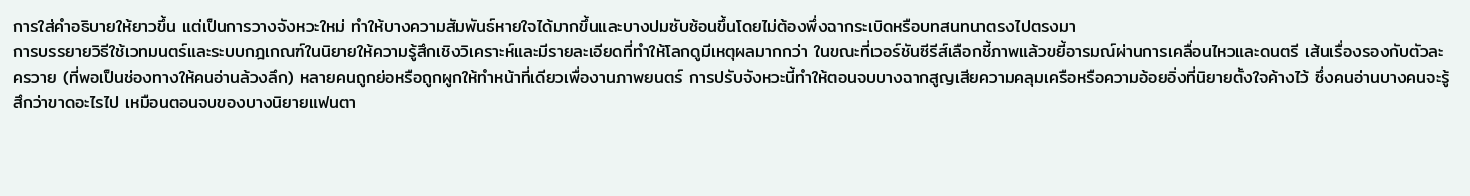การใส่คำอธิบายให้ยาวขึ้น แต่เป็นการวางจังหวะใหม่ ทำให้บางความสัมพันธ์หายใจได้มากขึ้นและบางปมซับซ้อนขึ้นโดยไม่ต้องพึ่งฉากระเบิดหรือบทสนทนาตรงไปตรงมา
การบรรยายวิธีใช้เวทมนตร์และระบบกฎเกณฑ์ในนิยายให้ความรู้สึกเชิงวิเคราะห์และมีรายละเอียดที่ทำให้โลกดูมีเหตุผลมากกว่า ในขณะที่เวอร์ชันซีรีส์เลือกชี้ภาพแล้วขยี้อารมณ์ผ่านการเคลื่อนไหวและดนตรี เส้นเรื่องรองกับตัวละครวาย (ที่พอเป็นช่องทางให้คนอ่านล้วงลึก) หลายคนถูกย่อหรือถูกผูกให้ทำหน้าที่เดียวเพื่องานภาพยนตร์ การปรับจังหวะนี้ทำให้ตอนจบบางฉากสูญเสียความคลุมเครือหรือความอ้อยอิ่งที่นิยายตั้งใจค้างไว้ ซึ่งคนอ่านบางคนจะรู้สึกว่าขาดอะไรไป เหมือนตอนจบของบางนิยายแฟนตา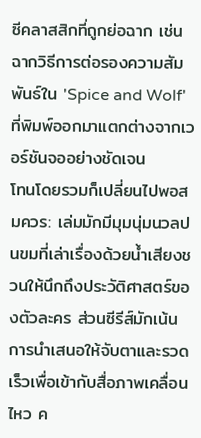ซีคลาสสิกที่ถูกย่อฉาก เช่นฉากวิธีการต่อรองความสัมพันธ์ใน 'Spice and Wolf' ที่พิมพ์ออกมาแตกต่างจากเวอร์ชันจออย่างชัดเจน
โทนโดยรวมก็เปลี่ยนไปพอสมควร: เล่มมักมีมุมนุ่มนวลปนขมที่เล่าเรื่องด้วยน้ำเสียงชวนให้นึกถึงประวัติศาสตร์ของตัวละคร ส่วนซีรีส์มักเน้นการนำเสนอให้จับตาและรวดเร็วเพื่อเข้ากับสื่อภาพเคลื่อนไหว ค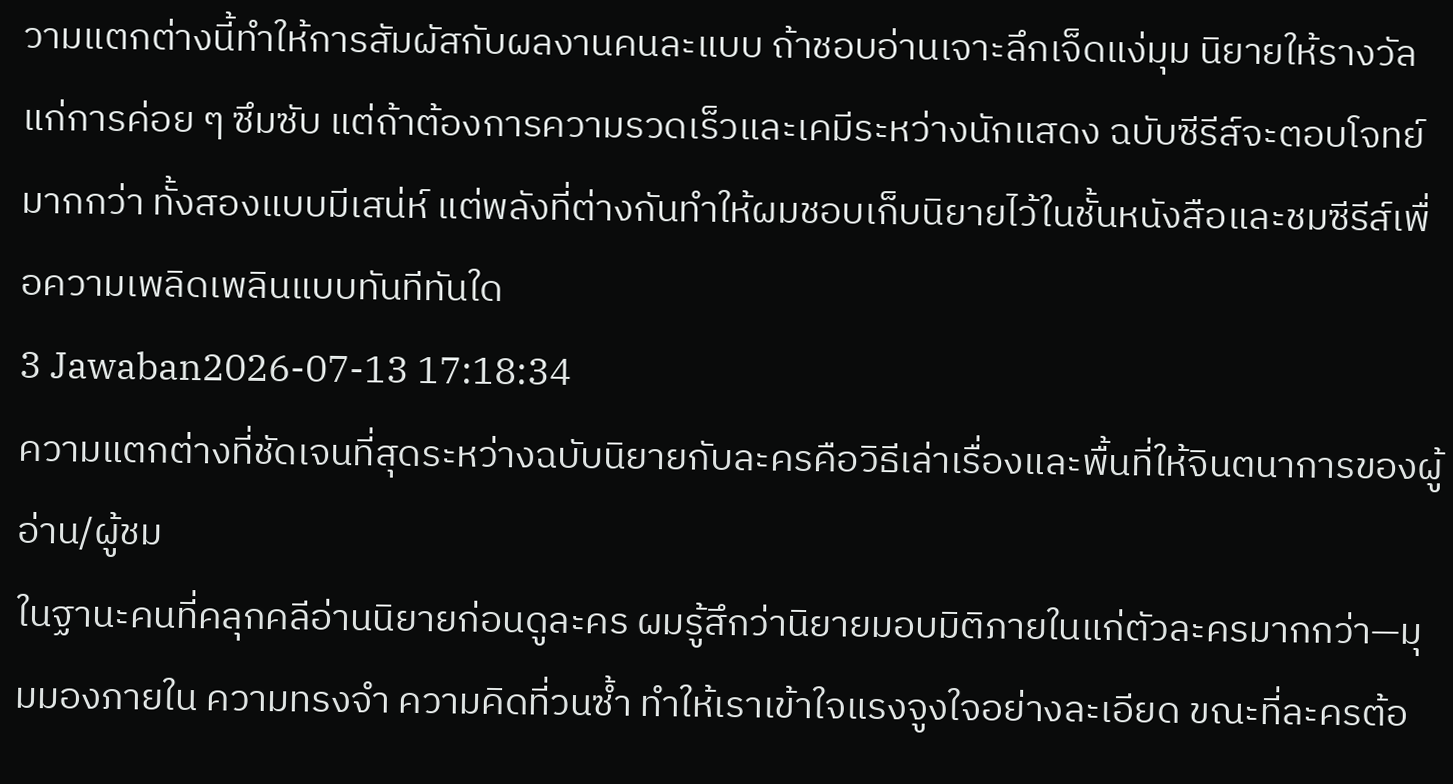วามแตกต่างนี้ทำให้การสัมผัสกับผลงานคนละแบบ ถ้าชอบอ่านเจาะลึกเจ็ดแง่มุม นิยายให้รางวัลแก่การค่อย ๆ ซึมซับ แต่ถ้าต้องการความรวดเร็วและเคมีระหว่างนักแสดง ฉบับซีรีส์จะตอบโจทย์มากกว่า ทั้งสองแบบมีเสน่ห์ แต่พลังที่ต่างกันทำให้ผมชอบเก็บนิยายไว้ในชั้นหนังสือและชมซีรีส์เพื่อความเพลิดเพลินแบบทันทีทันใด
3 Jawaban2026-07-13 17:18:34
ความแตกต่างที่ชัดเจนที่สุดระหว่างฉบับนิยายกับละครคือวิธีเล่าเรื่องและพื้นที่ให้จินตนาการของผู้อ่าน/ผู้ชม
ในฐานะคนที่คลุกคลีอ่านนิยายก่อนดูละคร ผมรู้สึกว่านิยายมอบมิติภายในแก่ตัวละครมากกว่า—มุมมองภายใน ความทรงจำ ความคิดที่วนซ้ำ ทำให้เราเข้าใจแรงจูงใจอย่างละเอียด ขณะที่ละครต้อ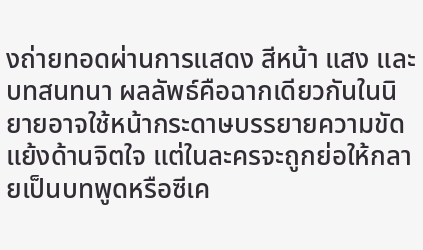งถ่ายทอดผ่านการแสดง สีหน้า แสง และบทสนทนา ผลลัพธ์คือฉากเดียวกันในนิยายอาจใช้หน้ากระดาษบรรยายความขัดแย้งด้านจิตใจ แต่ในละครจะถูกย่อให้กลายเป็นบทพูดหรือซีเค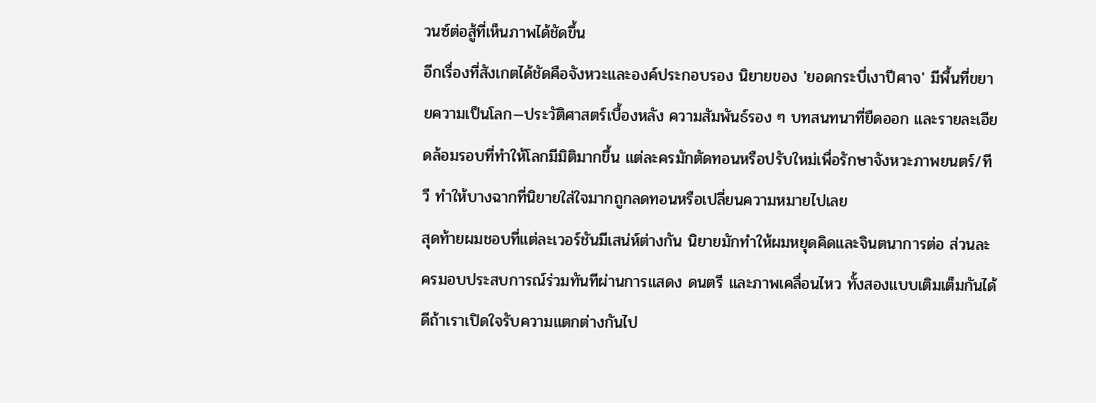วนซ์ต่อสู้ที่เห็นภาพได้ชัดขึ้น
อีกเรื่องที่สังเกตได้ชัดคือจังหวะและองค์ประกอบรอง นิยายของ 'ยอดกระบี่เงาปีศาจ' มีพื้นที่ขยายความเป็นโลก—ประวัติศาสตร์เบื้องหลัง ความสัมพันธ์รอง ๆ บทสนทนาที่ยืดออก และรายละเอียดล้อมรอบที่ทำให้โลกมีมิติมากขึ้น แต่ละครมักตัดทอนหรือปรับใหม่เพื่อรักษาจังหวะภาพยนตร์/ทีวี ทำให้บางฉากที่นิยายใส่ใจมากถูกลดทอนหรือเปลี่ยนความหมายไปเลย
สุดท้ายผมชอบที่แต่ละเวอร์ชันมีเสน่ห์ต่างกัน นิยายมักทำให้ผมหยุดคิดและจินตนาการต่อ ส่วนละครมอบประสบการณ์ร่วมทันทีผ่านการแสดง ดนตรี และภาพเคลื่อนไหว ทั้งสองแบบเติมเต็มกันได้ดีถ้าเราเปิดใจรับความแตกต่างกันไป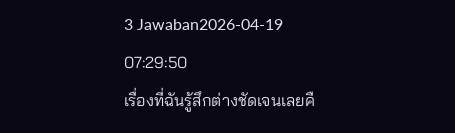3 Jawaban2026-04-19 07:29:50
เรื่องที่ฉันรู้สึกต่างชัดเจนเลยคื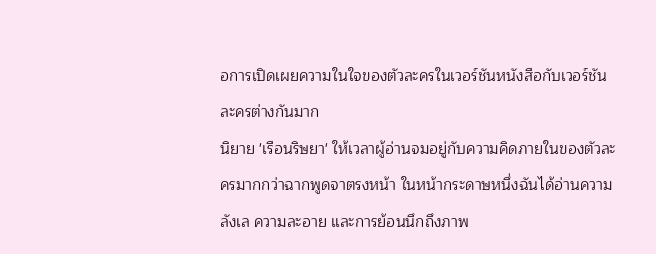อการเปิดเผยความในใจของตัวละครในเวอร์ชันหนังสือกับเวอร์ชันละครต่างกันมาก
นิยาย 'เรือนริษยา' ให้เวลาผู้อ่านจมอยู่กับความคิดภายในของตัวละครมากกว่าฉากพูดจาตรงหน้า ในหน้ากระดาษหนึ่งฉันได้อ่านความลังเล ความละอาย และการย้อนนึกถึงภาพ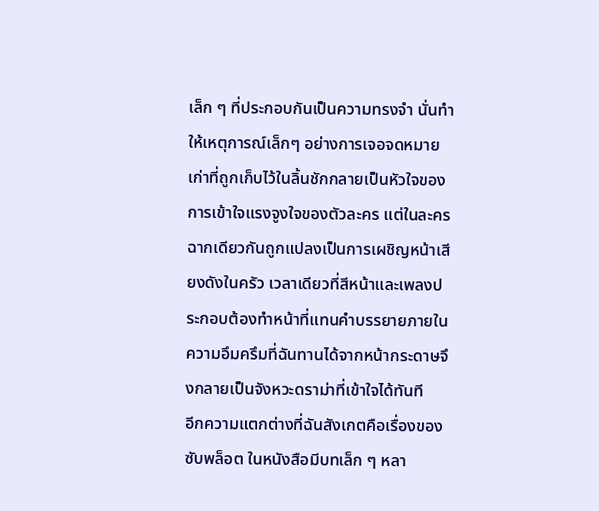เล็ก ๆ ที่ประกอบกันเป็นความทรงจำ นั่นทำให้เหตุการณ์เล็กๆ อย่างการเจอจดหมายเก่าที่ถูกเก็บไว้ในลิ้นชักกลายเป็นหัวใจของการเข้าใจแรงจูงใจของตัวละคร แต่ในละครฉากเดียวกันถูกแปลงเป็นการเผชิญหน้าเสียงดังในครัว เวลาเดียวที่สีหน้าและเพลงประกอบต้องทำหน้าที่แทนคำบรรยายภายใน ความอึมครึมที่ฉันทานได้จากหน้ากระดาษจึงกลายเป็นจังหวะดราม่าที่เข้าใจได้ทันที
อีกความแตกต่างที่ฉันสังเกตคือเรื่องของซับพล็อต ในหนังสือมีบทเล็ก ๆ หลา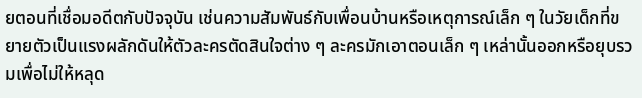ยตอนที่เชื่อมอดีตกับปัจจุบัน เช่นความสัมพันธ์กับเพื่อนบ้านหรือเหตุการณ์เล็ก ๆ ในวัยเด็กที่ขยายตัวเป็นแรงผลักดันให้ตัวละครตัดสินใจต่าง ๆ ละครมักเอาตอนเล็ก ๆ เหล่านั้นออกหรือยุบรวมเพื่อไม่ให้หลุด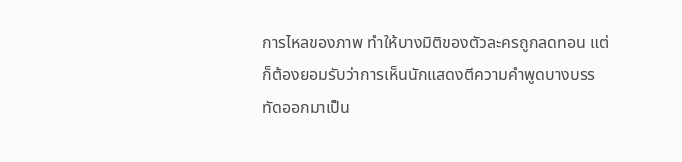การไหลของภาพ ทำให้บางมิติของตัวละครถูกลดทอน แต่ก็ต้องยอมรับว่าการเห็นนักแสดงตีความคำพูดบางบรรทัดออกมาเป็น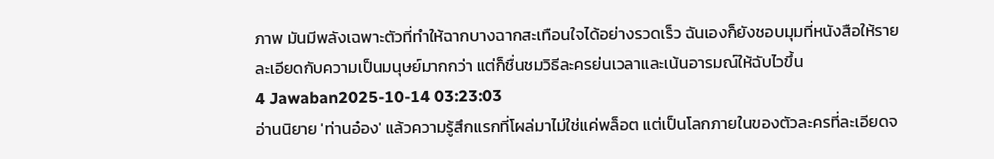ภาพ มันมีพลังเฉพาะตัวที่ทำให้ฉากบางฉากสะเทือนใจได้อย่างรวดเร็ว ฉันเองก็ยังชอบมุมที่หนังสือให้รายละเอียดกับความเป็นมนุษย์มากกว่า แต่ก็ชื่นชมวิธีละครย่นเวลาและเน้นอารมณ์ให้ฉับไวขึ้น
4 Jawaban2025-10-14 03:23:03
อ่านนิยาย 'ท่านอ๋อง' แล้วความรู้สึกแรกที่โผล่มาไม่ใช่แค่พล็อต แต่เป็นโลกภายในของตัวละครที่ละเอียดจ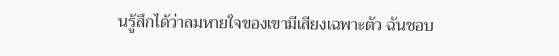นรู้สึกได้ว่าลมหายใจของเขามีเสียงเฉพาะตัว ฉันชอบ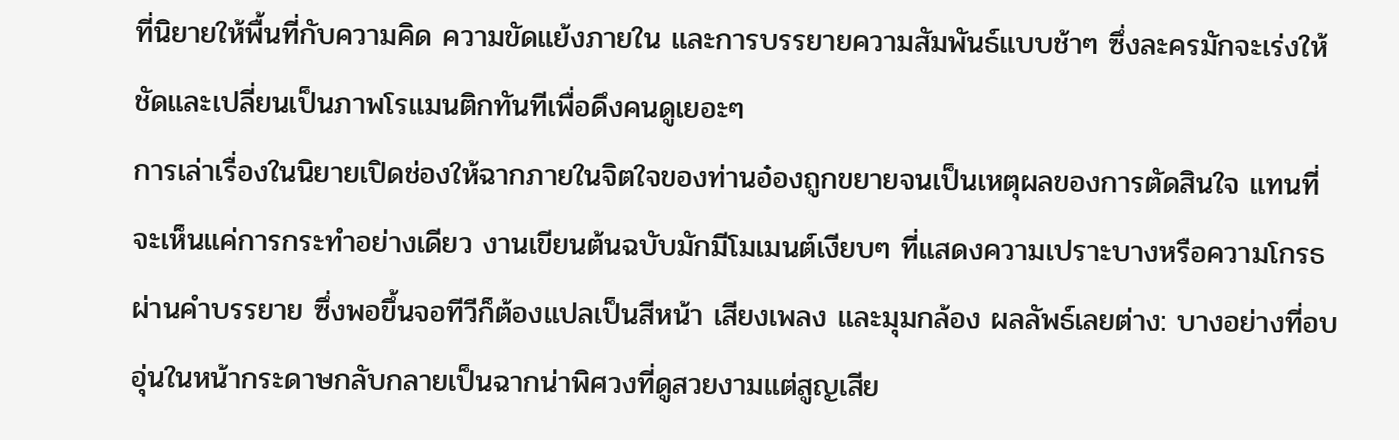ที่นิยายให้พื้นที่กับความคิด ความขัดแย้งภายใน และการบรรยายความสัมพันธ์แบบช้าๆ ซึ่งละครมักจะเร่งให้ชัดและเปลี่ยนเป็นภาพโรแมนติกทันทีเพื่อดึงคนดูเยอะๆ
การเล่าเรื่องในนิยายเปิดช่องให้ฉากภายในจิตใจของท่านอ๋องถูกขยายจนเป็นเหตุผลของการตัดสินใจ แทนที่จะเห็นแค่การกระทำอย่างเดียว งานเขียนต้นฉบับมักมีโมเมนต์เงียบๆ ที่แสดงความเปราะบางหรือความโกรธผ่านคำบรรยาย ซึ่งพอขึ้นจอทีวีก็ต้องแปลเป็นสีหน้า เสียงเพลง และมุมกล้อง ผลลัพธ์เลยต่าง: บางอย่างที่อบอุ่นในหน้ากระดาษกลับกลายเป็นฉากน่าพิศวงที่ดูสวยงามแต่สูญเสีย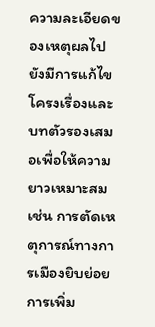ความละเอียดของเหตุผลไป
ยังมีการแก้ไขโครงเรื่องและบทตัวรองเสมอเพื่อให้ความยาวเหมาะสม เช่น การตัดเหตุการณ์ทางการเมืองยิบย่อย การเพิ่ม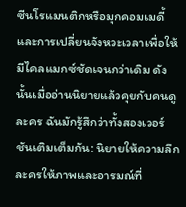ซีนโรแมนติกหรือมุกคอมเมดี้ และการเปลี่ยนจังหวะเวลาเพื่อให้มีไคลแมกซ์ชัดเจนกว่าเดิม ดังนั้นเมื่ออ่านนิยายแล้วคุยกับคนดูละคร ฉันมักรู้สึกว่าทั้งสองเวอร์ชันเติมเต็มกัน: นิยายให้ความลึก ละครให้ภาพและอารมณ์ที่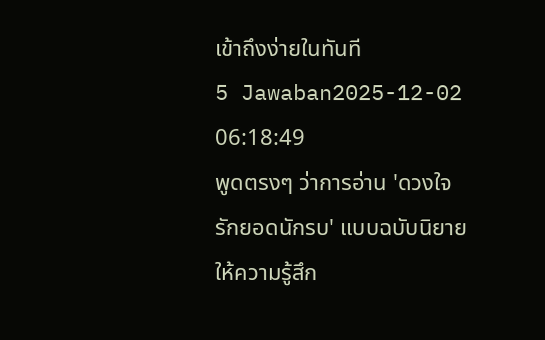เข้าถึงง่ายในทันที
5 Jawaban2025-12-02 06:18:49
พูดตรงๆ ว่าการอ่าน 'ดวงใจ รักยอดนักรบ' แบบฉบับนิยายให้ความรู้สึก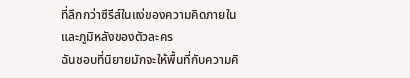ที่ลึกกว่าซีรีส์ในแง่ของความคิดภายในและภูมิหลังของตัวละคร
ฉันชอบที่นิยายมักจะให้พื้นที่กับความคิ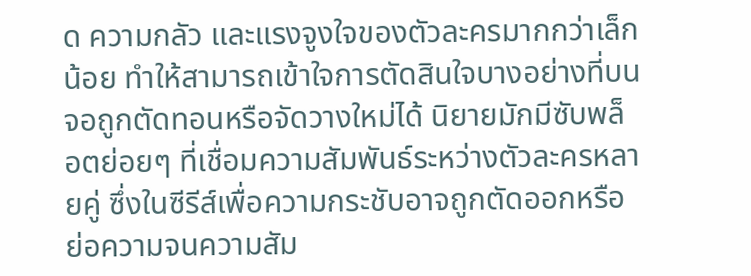ด ความกลัว และแรงจูงใจของตัวละครมากกว่าเล็กน้อย ทำให้สามารถเข้าใจการตัดสินใจบางอย่างที่บนจอถูกตัดทอนหรือจัดวางใหม่ได้ นิยายมักมีซับพล็อตย่อยๆ ที่เชื่อมความสัมพันธ์ระหว่างตัวละครหลายคู่ ซึ่งในซีรีส์เพื่อความกระชับอาจถูกตัดออกหรือย่อความจนความสัม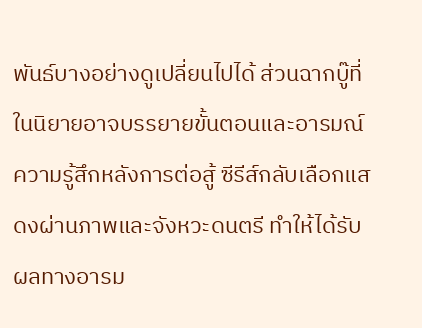พันธ์บางอย่างดูเปลี่ยนไปได้ ส่วนฉากบู๊ที่ในนิยายอาจบรรยายขั้นตอนและอารมณ์ความรู้สึกหลังการต่อสู้ ซีรีส์กลับเลือกแสดงผ่านภาพและจังหวะดนตรี ทำให้ได้รับผลทางอารม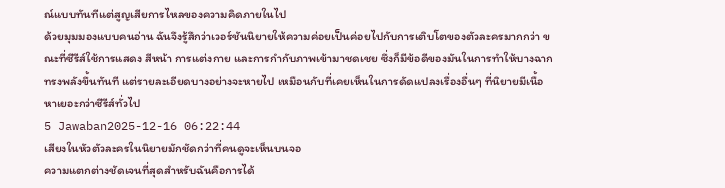ณ์แบบทันทีแต่สูญเสียการไหลของความคิดภายในไป
ด้วยมุมมองแบบคนอ่าน ฉันจึงรู้สึกว่าเวอร์ชันนิยายให้ความค่อยเป็นค่อยไปกับการเติบโตของตัวละครมากกว่า ขณะที่ซีรีส์ใช้การแสดง สีหน้า การแต่งกาย และการกำกับภาพเข้ามาชดเชย ซึ่งก็มีข้อดีของมันในการทำให้บางฉากทรงพลังขึ้นทันที แต่รายละเอียดบางอย่างจะหายไป เหมือนกับที่เคยเห็นในการดัดแปลงเรื่องอื่นๆ ที่นิยายมีเนื้อหาเยอะกว่าซีรีส์ทั่วไป
5 Jawaban2025-12-16 06:22:44
เสียงในหัวตัวละครในนิยายมักชัดกว่าที่คนดูจะเห็นบนจอ
ความแตกต่างชัดเจนที่สุดสำหรับฉันคือการได้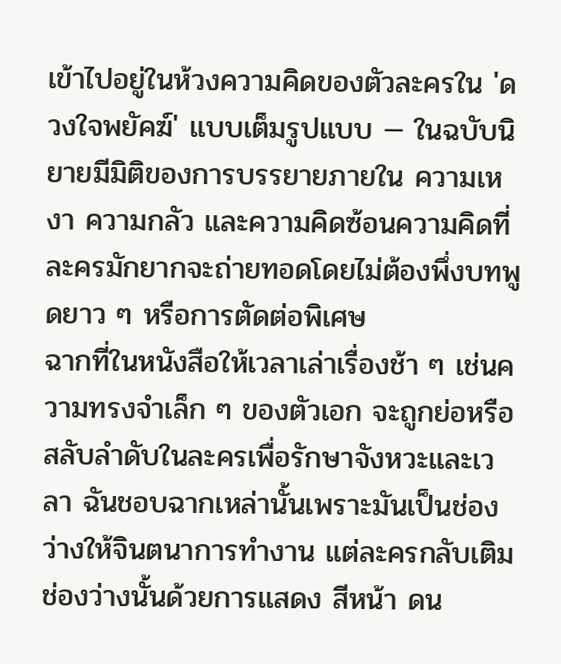เข้าไปอยู่ในห้วงความคิดของตัวละครใน 'ดวงใจพยัคฆ์' แบบเต็มรูปแบบ — ในฉบับนิยายมีมิติของการบรรยายภายใน ความเหงา ความกลัว และความคิดซ้อนความคิดที่ละครมักยากจะถ่ายทอดโดยไม่ต้องพึ่งบทพูดยาว ๆ หรือการตัดต่อพิเศษ
ฉากที่ในหนังสือให้เวลาเล่าเรื่องช้า ๆ เช่นความทรงจำเล็ก ๆ ของตัวเอก จะถูกย่อหรือสลับลำดับในละครเพื่อรักษาจังหวะและเวลา ฉันชอบฉากเหล่านั้นเพราะมันเป็นช่องว่างให้จินตนาการทำงาน แต่ละครกลับเติมช่องว่างนั้นด้วยการแสดง สีหน้า ดน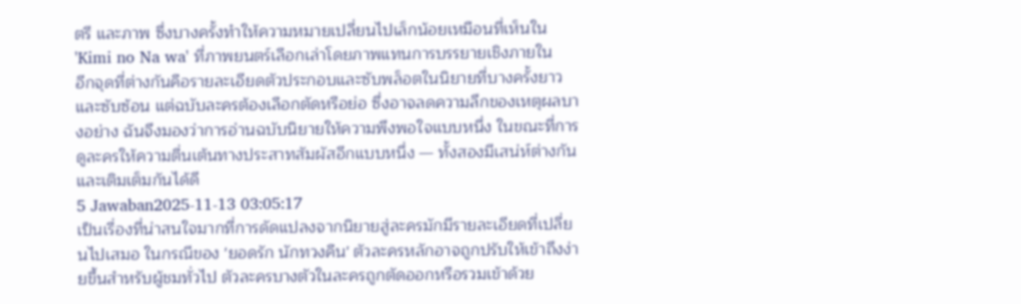ตรี และภาพ ซึ่งบางครั้งทำให้ความหมายเปลี่ยนไปเล็กน้อยเหมือนที่เห็นใน 'Kimi no Na wa' ที่ภาพยนตร์เลือกเล่าโดยภาพแทนการบรรยายเชิงภายใน
อีกจุดที่ต่างกันคือรายละเอียดตัวประกอบและซับพล็อตในนิยายที่บางครั้งยาวและซับซ้อน แต่ฉบับละครต้องเลือกตัดหรือย่อ ซึ่งอาจลดความลึกของเหตุผลบางอย่าง ฉันจึงมองว่าการอ่านฉบับนิยายให้ความพึงพอใจแบบหนึ่ง ในขณะที่การดูละครให้ความตื่นเต้นทางประสาทสัมผัสอีกแบบหนึ่ง — ทั้งสองมีเสน่ห์ต่างกันและเติมเต็มกันได้ดี
5 Jawaban2025-11-13 03:05:17
เป็นเรื่องที่น่าสนใจมากที่การดัดแปลงจากนิยายสู่ละครมักมีรายละเอียดที่เปลี่ยนไปเสมอ ในกรณีของ 'ยอดรัก นักทวงคืน' ตัวละครหลักอาจถูกปรับให้เข้าถึงง่ายขึ้นสำหรับผู้ชมทั่วไป ตัวละครบางตัวในละครถูกตัดออกหรือรวมเข้าด้วย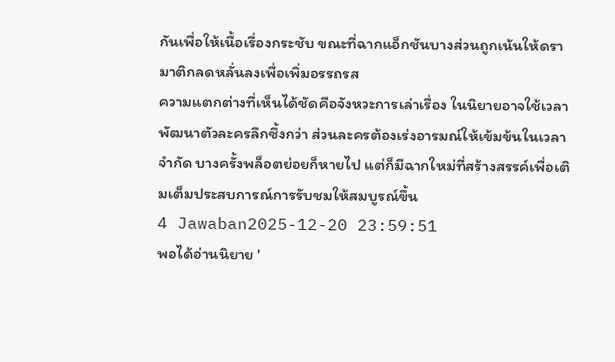กันเพื่อให้เนื้อเรื่องกระชับ ขณะที่ฉากแอ็กชันบางส่วนถูกเน้นให้ดรามาติกลดหลั่นลงเพื่อเพิ่มอรรถรส
ความแตกต่างที่เห็นได้ชัดคือจังหวะการเล่าเรื่อง ในนิยายอาจใช้เวลาพัฒนาตัวละครลึกซึ้งกว่า ส่วนละครต้องเร่งอารมณ์ให้เข้มข้นในเวลาจำกัด บางครั้งพล็อตย่อยก็หายไป แต่ก็มีฉากใหม่ที่สร้างสรรค์เพื่อเติมเต็มประสบการณ์การรับชมให้สมบูรณ์ขึ้น
4 Jawaban2025-12-20 23:59:51
พอได้อ่านนิยาย '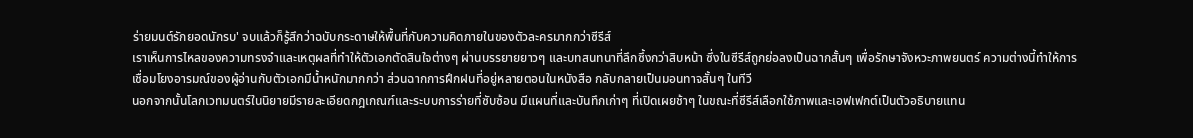ร่ายมนต์รักยอดนักรบ' จบแล้วก็รู้สึกว่าฉบับกระดาษให้พื้นที่กับความคิดภายในของตัวละครมากกว่าซีรีส์
เราเห็นการไหลของความทรงจำและเหตุผลที่ทำให้ตัวเอกตัดสินใจต่างๆ ผ่านบรรยายยาวๆ และบทสนทนาที่ลึกซึ้งกว่าสิบหน้า ซึ่งในซีรีส์ถูกย่อลงเป็นฉากสั้นๆ เพื่อรักษาจังหวะภาพยนตร์ ความต่างนี้ทำให้การเชื่อมโยงอารมณ์ของผู้อ่านกับตัวเอกมีน้ำหนักมากกว่า ส่วนฉากการฝึกฝนที่อยู่หลายตอนในหนังสือ กลับกลายเป็นมอนทาจสั้นๆ ในทีวี
นอกจากนั้นโลกเวทมนตร์ในนิยายมีรายละเอียดกฎเกณฑ์และระบบการร่ายที่ซับซ้อน มีแผนที่และบันทึกเก่าๆ ที่เปิดเผยช้าๆ ในขณะที่ซีรีส์เลือกใช้ภาพและเอฟเฟกต์เป็นตัวอธิบายแทน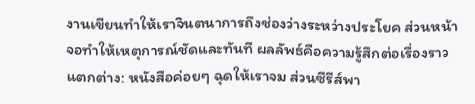งานเขียนทำให้เราจินตนาการถึงช่องว่างระหว่างประโยค ส่วนหน้าจอทำให้เหตุการณ์ชัดและทันที ผลลัพธ์คือความรู้สึกต่อเรื่องราวแตกต่าง: หนังสือค่อยๆ ฉุดให้เราจม ส่วนซีรีส์พา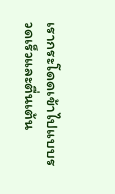เรากระโดดเข้าไปแบบรวดเร็วและตื่นเต้น